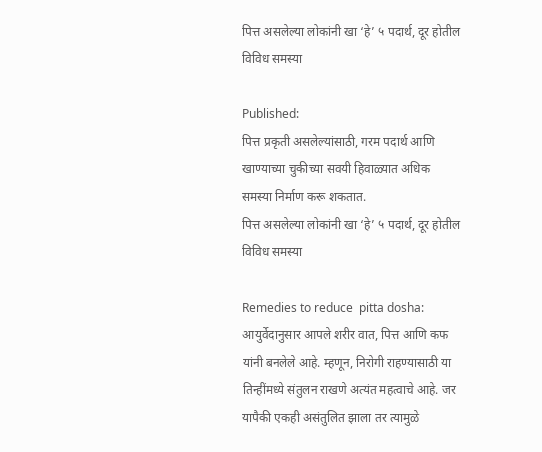पित्त असलेल्या लोकांनी खा ‘हे’ ५ पदार्थ, दूर होतील विविध समस्या

Published:
पित्त प्रकृती असलेल्यांसाठी, गरम पदार्थ आणि खाण्याच्या चुकीच्या सवयी हिवाळ्यात अधिक समस्या निर्माण करू शकतात.
पित्त असलेल्या लोकांनी खा ‘हे’ ५ पदार्थ, दूर होतील विविध समस्या

Remedies to reduce  pitta dosha:  आयुर्वेदानुसार आपले शरीर वात, पित्त आणि कफ यांनी बनलेले आहे. म्हणून, निरोगी राहण्यासाठी या तिन्हींमध्ये संतुलन राखणे अत्यंत महत्वाचे आहे. जर यापैकी एकही असंतुलित झाला तर त्यामुळे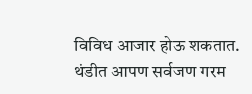विविध आजार होऊ शकतात. थंडीत आपण सर्वजण गरम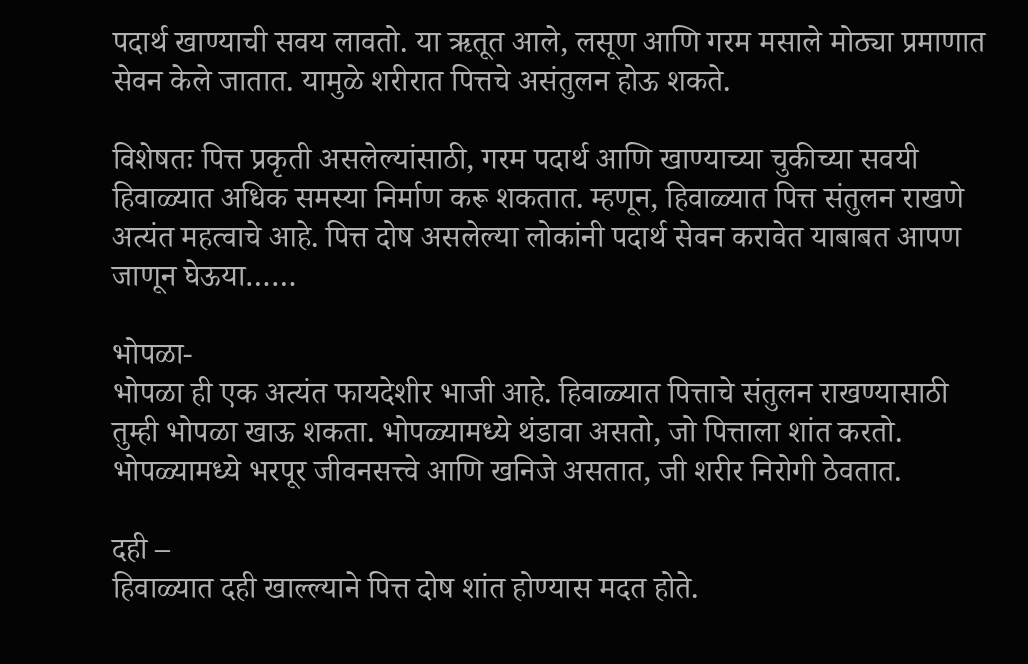पदार्थ खाण्याची सवय लावतो. या ऋतूत आले, लसूण आणि गरम मसाले मोठ्या प्रमाणात सेवन केले जातात. यामुळे शरीरात पित्तचे असंतुलन होऊ शकते.

विशेषतः पित्त प्रकृती असलेल्यांसाठी, गरम पदार्थ आणि खाण्याच्या चुकीच्या सवयी हिवाळ्यात अधिक समस्या निर्माण करू शकतात. म्हणून, हिवाळ्यात पित्त संतुलन राखणे अत्यंत महत्वाचे आहे. पित्त दोष असलेल्या लोकांनी पदार्थ सेवन करावेत याबाबत आपण जाणून घेऊया……

भोपळा-
भोपळा ही एक अत्यंत फायदेशीर भाजी आहे. हिवाळ्यात पित्ताचे संतुलन राखण्यासाठी तुम्ही भोपळा खाऊ शकता. भोपळ्यामध्ये थंडावा असतो, जो पित्ताला शांत करतो. भोपळ्यामध्ये भरपूर जीवनसत्त्वे आणि खनिजे असतात, जी शरीर निरोगी ठेवतात.

दही –
हिवाळ्यात दही खाल्ल्याने पित्त दोष शांत होण्यास मदत होते.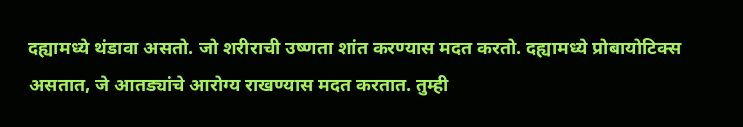दह्यामध्ये थंडावा असतो. जो शरीराची उष्णता शांत करण्यास मदत करतो. दह्यामध्ये प्रोबायोटिक्स असतात, जे आतड्यांचे आरोग्य राखण्यास मदत करतात. तुम्ही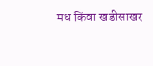मध किंवा खडीसाखर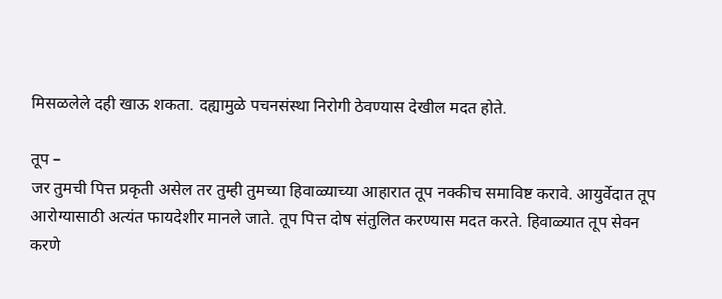मिसळलेले दही खाऊ शकता. दह्यामुळे पचनसंस्था निरोगी ठेवण्यास देखील मदत होते.

तूप –
जर तुमची पित्त प्रकृती असेल तर तुम्ही तुमच्या हिवाळ्याच्या आहारात तूप नक्कीच समाविष्ट करावे. आयुर्वेदात तूप आरोग्यासाठी अत्यंत फायदेशीर मानले जाते. तूप पित्त दोष संतुलित करण्यास मदत करते. हिवाळ्यात तूप सेवन करणे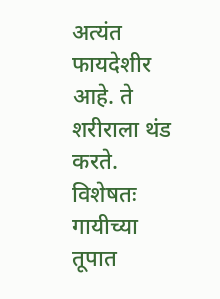अत्यंत फायदेशीर आहे. ते शरीराला थंड करते. विशेषतः गायीच्या तूपात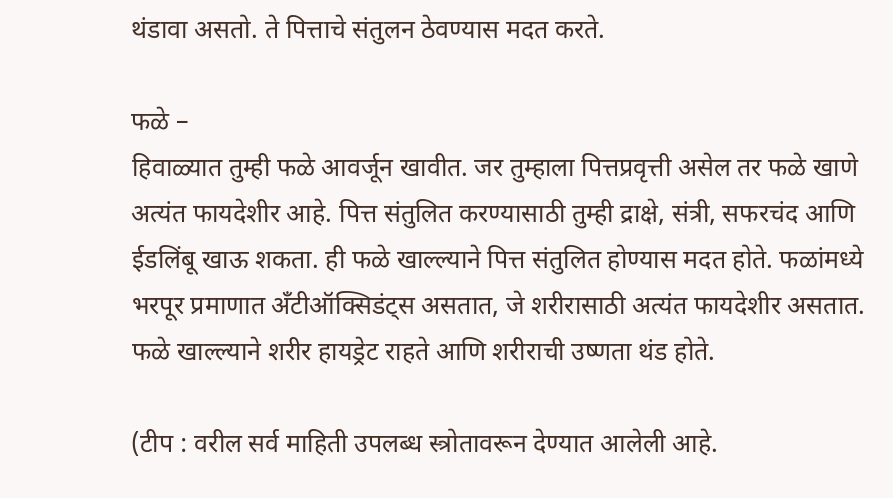थंडावा असतो. ते पित्ताचे संतुलन ठेवण्यास मदत करते.

फळे –
हिवाळ्यात तुम्ही फळे आवर्जून खावीत. जर तुम्हाला पित्तप्रवृत्ती असेल तर फळे खाणे अत्यंत फायदेशीर आहे. पित्त संतुलित करण्यासाठी तुम्ही द्राक्षे, संत्री, सफरचंद आणि ईडलिंबू खाऊ शकता. ही फळे खाल्ल्याने पित्त संतुलित होण्यास मदत होते. फळांमध्ये भरपूर प्रमाणात अँटीऑक्सिडंट्स असतात, जे शरीरासाठी अत्यंत फायदेशीर असतात. फळे खाल्ल्याने शरीर हायड्रेट राहते आणि शरीराची उष्णता थंड होते.

(टीप : वरील सर्व माहिती उपलब्ध स्त्रोतावरून देण्यात आलेली आहे.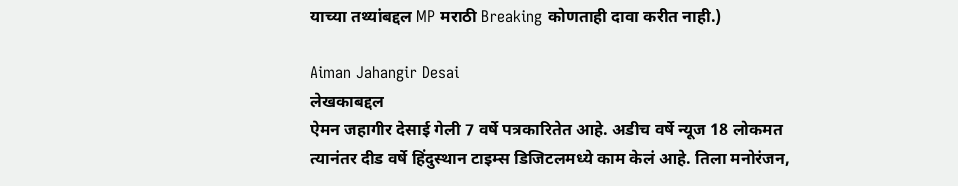याच्या तथ्यांबद्दल MP मराठी Breaking कोणताही दावा करीत नाही.)

Aiman Jahangir Desai
लेखकाबद्दल
ऐमन जहागीर देसाई गेली 7 वर्षे पत्रकारितेत आहे. अडीच वर्षे न्यूज 18 लोकमत त्यानंतर दीड वर्षे हिंदुस्थान टाइम्स डिजिटलमध्ये काम केलं आहे. तिला मनोरंजन,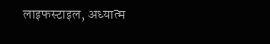लाइफस्टाइल, अध्यात्म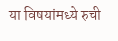या विषयांमध्ये रुची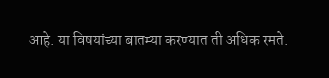आहे. या विषयांच्या बातम्या करण्यात ती अधिक रमते.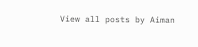View all posts by Aiman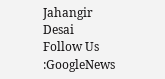Jahangir Desai
Follow Us :GoogleNews